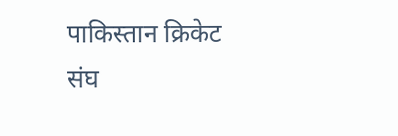पाकिस्तान क्रिकेट संघ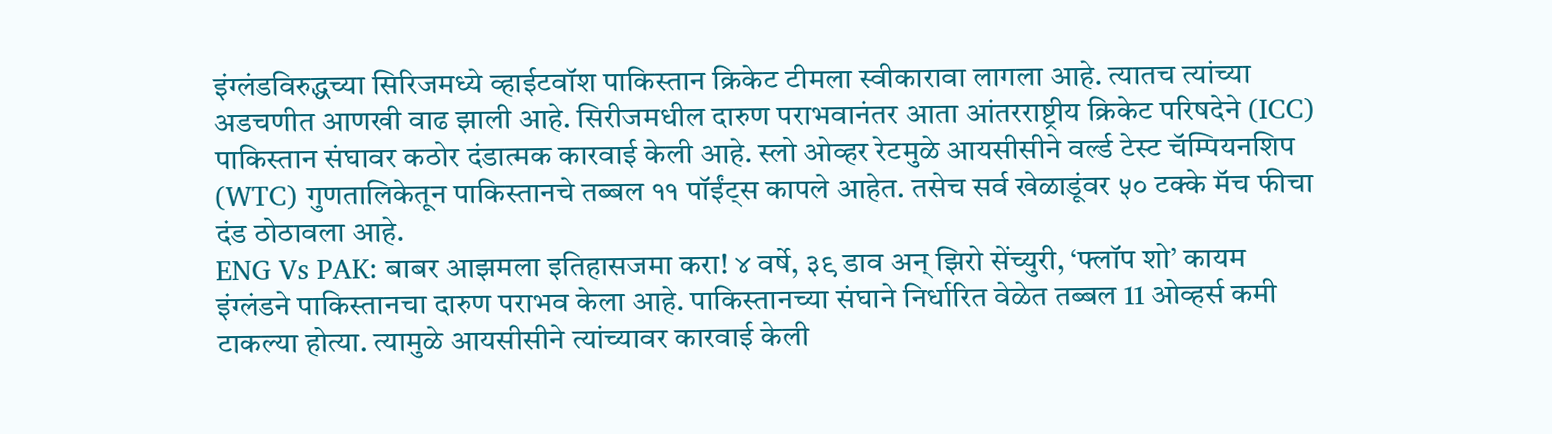इंग्लंडविरुद्धच्या सिरिजमध्ये व्हाईटवॉश पाकिस्तान क्रिकेट टीमला स्वीकारावा लागला आहे. त्यातच त्यांच्या अडचणीत आणखी वाढ झाली आहे. सिरीजमधील दारुण पराभवानंतर आता आंतरराष्ट्रीय क्रिकेट परिषदेने (ICC) पाकिस्तान संघावर कठोर दंडात्मक कारवाई केली आहे. स्लो ओव्हर रेटमुळे आयसीसीने वर्ल्ड टेस्ट चॅम्पियनशिप (WTC) गुणतालिकेतून पाकिस्तानचे तब्बल ११ पॉईंट्स कापले आहेत. तसेच सर्व खेळाडूंवर ५० टक्के मॅच फीचा दंड ठोठावला आहे.
ENG Vs PAK: बाबर आझमला इतिहासजमा करा! ४ वर्षे, ३९ डाव अन् झिरो सेंच्युरी, ‘फ्लॉप शो’ कायम
इंग्लंडने पाकिस्तानचा दारुण पराभव केला आहे. पाकिस्तानच्या संघाने निर्धारित वेळेत तब्बल 11 ओव्हर्स कमी टाकल्या होत्या. त्यामुळे आयसीसीने त्यांच्यावर कारवाई केली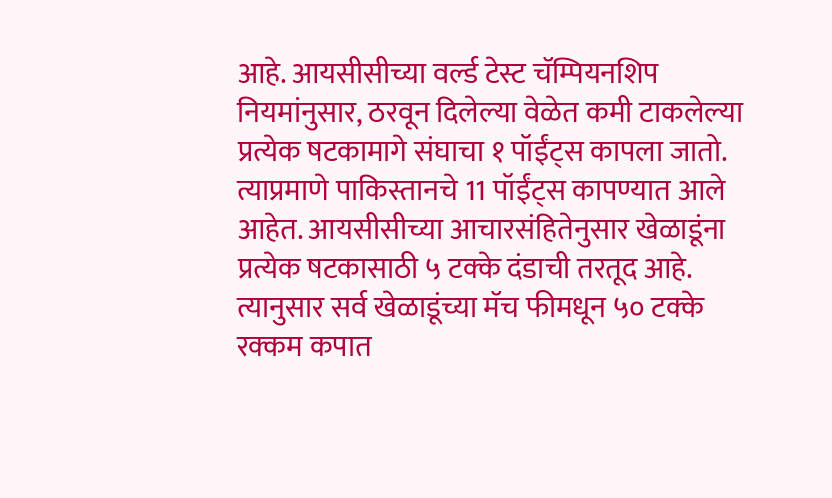आहे. आयसीसीच्या वर्ल्ड टेस्ट चॅम्पियनशिप नियमांनुसार, ठरवून दिलेल्या वेळेत कमी टाकलेल्या प्रत्येक षटकामागे संघाचा १ पॉईंट्स कापला जातो. त्याप्रमाणे पाकिस्तानचे 11 पॉईंट्स कापण्यात आले आहेत. आयसीसीच्या आचारसंहितेनुसार खेळाडूंना प्रत्येक षटकासाठी ५ टक्के दंडाची तरतूद आहे. त्यानुसार सर्व खेळाडूंच्या मॅच फीमधून ५० टक्के रक्कम कपात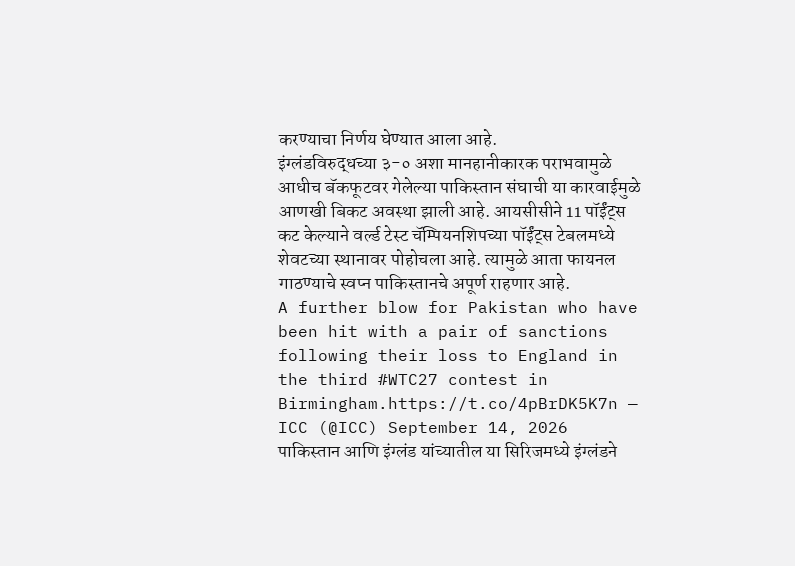करण्याचा निर्णय घेण्यात आला आहे.
इंग्लंडविरुद्धच्या ३-० अशा मानहानीकारक पराभवामुळे आधीच बॅकफूटवर गेलेल्या पाकिस्तान संघाची या कारवाईमुळे आणखी बिकट अवस्था झाली आहे. आयसीसीने 11 पॉईंट्स कट केल्याने वर्ल्ड टेस्ट चॅम्पियनशिपच्या पॉईंट्स टेबलमध्ये शेवटच्या स्थानावर पोहोचला आहे. त्यामुळे आता फायनल गाठण्याचे स्वप्न पाकिस्तानचे अपूर्ण राहणार आहे.
A further blow for Pakistan who have been hit with a pair of sanctions following their loss to England in the third #WTC27 contest in Birmingham.https://t.co/4pBrDK5K7n — ICC (@ICC) September 14, 2026
पाकिस्तान आणि इंग्लंड यांच्यातील या सिरिजमध्ये इंग्लंडने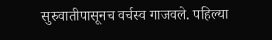सुरुवातीपासूनच वर्चस्व गाजवले. पहिल्या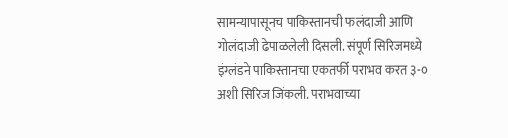सामन्यापासूनच पाकिस्तानची फलंदाजी आणि गोलंदाजी ढेपाळलेली दिसली. संपूर्ण सिरिजमध्ये इंग्लंडने पाकिस्तानचा एकतर्फी पराभव करत ३-० अशी सिरिज जिंकली. पराभवाच्या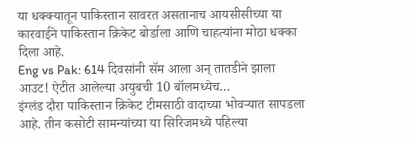या धक्क्यातून पाकिस्तान सावरत असतानाच आयसीसीच्या या कारवाईने पाकिस्तान क्रिकेट बोर्डाला आणि चाहत्यांना मोठा धक्का दिला आहे.
Eng vs Pak: 614 दिवसांनी सॅम आला अन् तातडीने झाला आउट! ऐटीत आलेल्या अयुबची 10 बॉलमध्येच…
इंग्लंड दौरा पाकिस्तान क्रिकेट टीमसाठी वादाच्या भोवऱ्यात सापडला आहे. तीन कसोटी सामन्यांच्या या सिरिजमध्ये पहिल्या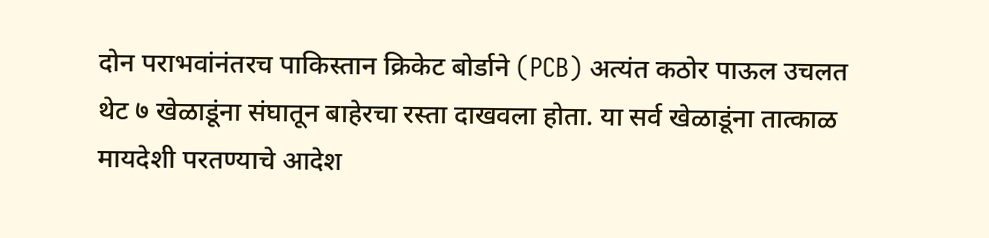दोन पराभवांनंतरच पाकिस्तान क्रिकेट बोर्डाने (PCB) अत्यंत कठोर पाऊल उचलत थेट ७ खेळाडूंना संघातून बाहेरचा रस्ता दाखवला होता. या सर्व खेळाडूंना तात्काळ मायदेशी परतण्याचे आदेश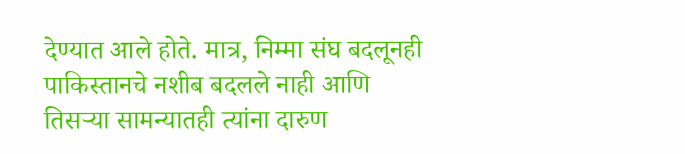देण्यात आले होते. मात्र, निम्मा संघ बदलूनही पाकिस्तानचे नशीब बदलले नाही आणि तिसऱ्या सामन्यातही त्यांना दारुण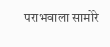पराभवाला सामोरे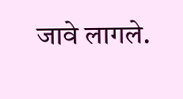जावे लागले.